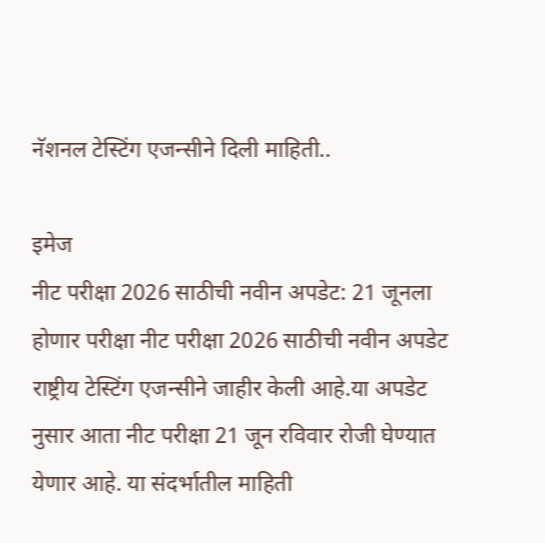नॅशनल टेस्टिंग एजन्सीने दिली माहिती..

इमेज
नीट परीक्षा 2026 साठीची नवीन अपडेट: 21 जूनला होणार परीक्षा नीट परीक्षा 2026 साठीची नवीन अपडेट राष्ट्रीय टेस्टिंग एजन्सीने जाहीर केली आहे.या अपडेट नुसार आता नीट परीक्षा 21 जून रविवार रोजी घेण्यात येणार आहे. या संदर्भातील माहिती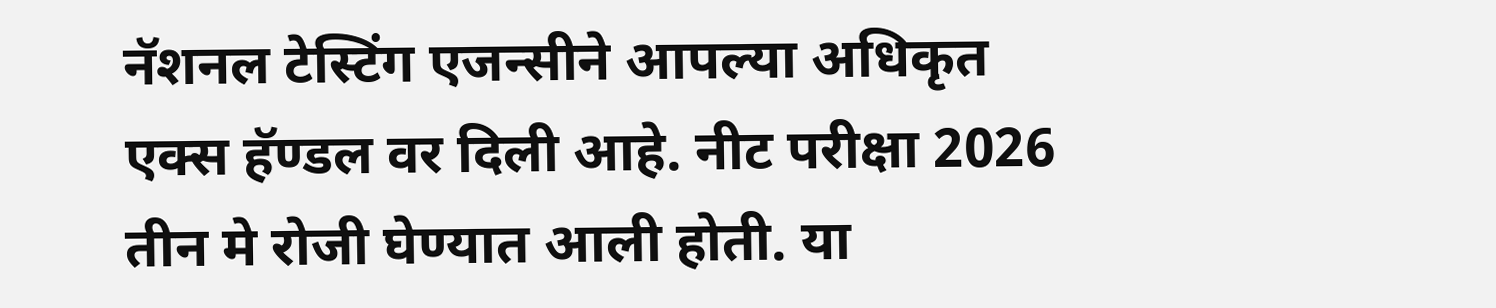नॅशनल टेस्टिंग एजन्सीने आपल्या अधिकृत एक्स हॅण्डल वर दिली आहे. नीट परीक्षा 2026 तीन मे रोजी घेण्यात आली होती. या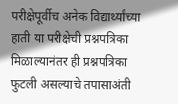परीक्षेपूर्वीच अनेक विद्यार्थ्यांच्या हाती या परीक्षेची प्रश्नपत्रिका मिळाल्यानंतर ही प्रश्नपत्रिका फुटली असल्याचे तपासाअंती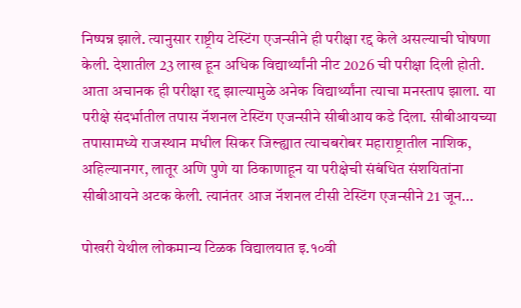निष्पन्न झाले. त्यानुसार राष्ट्रीय टेस्टिंग एजन्सीने ही परीक्षा रद्द केले असल्याची घोषणा केली. देशातील 23 लाख हून अधिक विद्यार्थ्यांनी नीट 2026 ची परीक्षा दिली होती. आता अचानक ही परीक्षा रद्द झाल्यामुळे अनेक विद्यार्थ्यांना त्याचा मनस्ताप झाला. या परीक्षे संदर्भातील तपास नॅशनल टेस्टिंग एजन्सीने सीबीआय कडे दिला. सीबीआयच्या तपासामध्ये राजस्थान मधील सिकर जिल्ह्यात त्याचबरोबर महाराष्ट्रातील नाशिक, अहिल्यानगर, लातूर अणि पुणे या ठिकाणाहून या परीक्षेची संबंधित संशयितांना सीबीआयने अटक केली. त्यानंतर आज नॅशनल टीसी टेस्टिंग एजन्सीने 21 जून...

पोखरी येथील लोकमान्य टिळक विद्यालयात इ.१०वी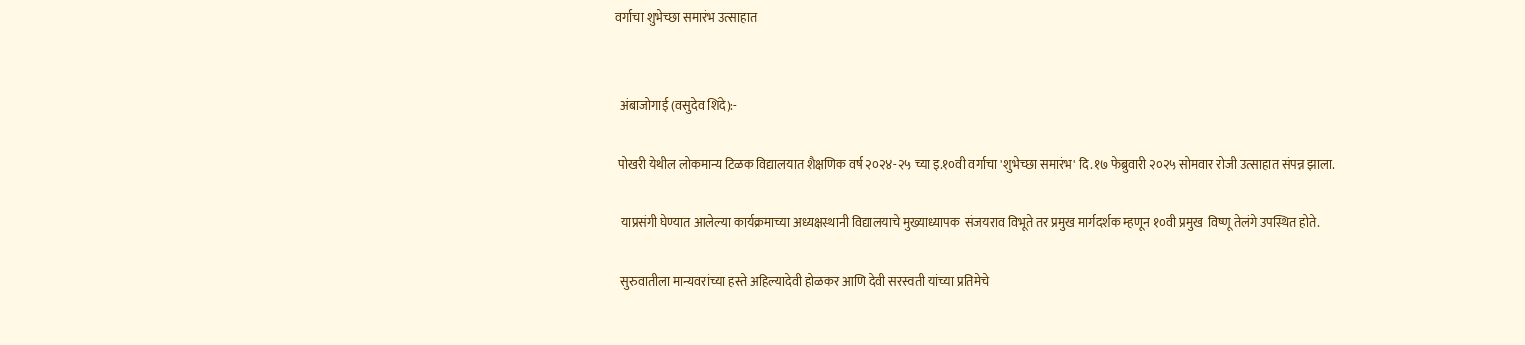वर्गाचा शुभेच्छा समारंभ उत्साहात


  अंबाजोगाई (वसुदेव शिंदे):-

 पोखरी येथील लोकमान्य टिळक विद्यालयात शैक्षणिक वर्ष २०२४-२५ च्या इ.१०वी वर्गाचा 'शुभेच्छा समारंभ' दि.१७ फेब्रुवारी २०२५ सोमवार रोजी उत्साहात संपन्न झाला.

  याप्रसंगी घेण्यात आलेल्या कार्यक्रमाच्या अध्यक्षस्थानी विद्यालयाचे मुख्याध्यापक  संजयराव विभूते तर प्रमुख मार्गदर्शक म्हणून १०वी प्रमुख  विष्णू तेलंगे उपस्थित होते.

  सुरुवातीला मान्यवरांच्या हस्ते अहिल्यादेवी होळकर आणि देवी सरस्वती यांच्या प्रतिमेचे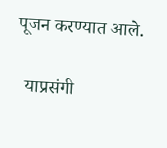पूजन करण्यात आले.

  याप्रसंगी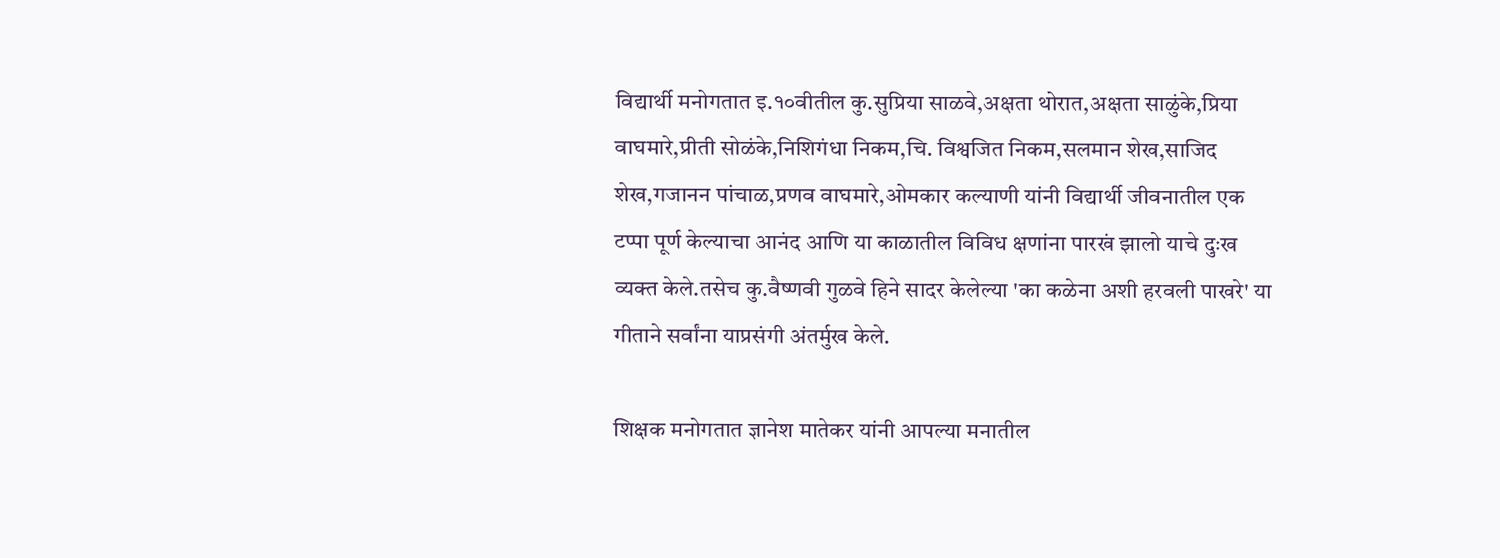विद्यार्थी मनोगतात इ.१०वीतील कु.सुप्रिया साळवे,अक्षता थोरात,अक्षता साळुंके,प्रिया वाघमारे,प्रीती सोळंके,निशिगंधा निकम,चि. विश्वजित निकम,सलमान शेख,साजिद शेख,गजानन पांचाळ,प्रणव वाघमारे,ओमकार कल्याणी यांनी विद्यार्थी जीवनातील एक टप्पा पूर्ण केल्याचा आनंद आणि या काळातील विविध क्षणांना पारखं झालो याचे दुःख व्यक्त केले.तसेच कु.वैष्णवी गुळवे हिने सादर केलेल्या 'का कळेना अशी हरवली पाखरे' या गीताने सर्वांना याप्रसंगी अंतर्मुख केले.

शिक्षक मनोगतात ज्ञानेश मातेकर यांनी आपल्या मनातील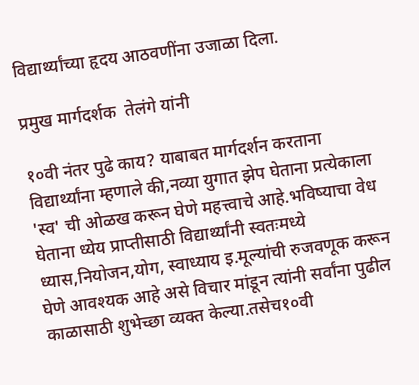विद्यार्थ्यांच्या हृदय आठवणींना उजाळा दिला.

प्रमुख मार्गदर्शक  तेलंगे यांनी

१०वी नंतर पुढे काय? याबाबत मार्गदर्शन करताना विद्यार्थ्यांना म्हणाले की,नव्या युगात झेप घेताना प्रत्येकाला 'स्व' ची ओळख करून घेणे महत्त्वाचे आहे.भविष्याचा वेध घेताना ध्येय प्राप्तीसाठी विद्यार्थ्यांनी स्वतःमध्ये ध्यास,नियोजन,योग, स्वाध्याय इ.मूल्यांची रुजवणूक करून घेणे आवश्यक आहे असे विचार मांडून त्यांनी सर्वांना पुढील काळासाठी शुभेच्छा व्यक्त केल्या.तसेच१०वी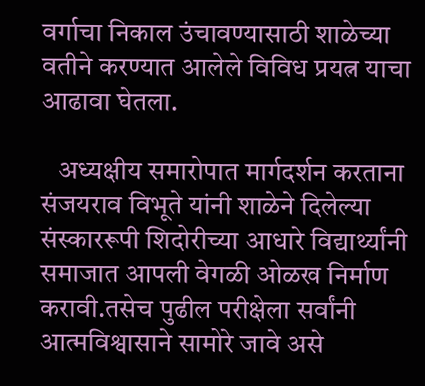वर्गाचा निकाल उंचावण्यासाठी शाळेच्या वतीने करण्यात आलेले विविध प्रयत्न याचा आढावा घेतला.

   अध्यक्षीय समारोपात मार्गदर्शन करताना  संजयराव विभूते यांनी शाळेने दिलेल्या संस्काररूपी शिदोरीच्या आधारे विद्यार्थ्यांनी समाजात आपली वेगळी ओळख निर्माण करावी.तसेच पुढील परीक्षेला सर्वांनी आत्मविश्वासाने सामोरे जावे असे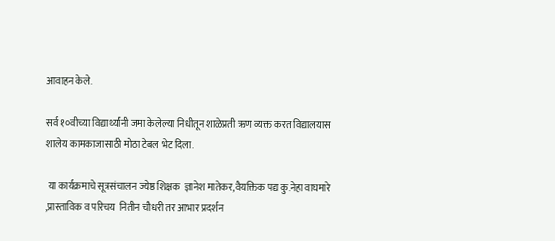आवाहन केले.

सर्व १०वीच्या विद्यार्थ्यांनी जमा केलेल्या निधीतून शाळेप्रती ऋण व्यक्त करत विद्यालयास शालेय कामकाजासाठी मोठा टेबल भेट दिला.

 या कार्यक्रमाचे सूत्रसंचालन ज्येष्ठ शिक्षक  ज्ञानेश मातेकर,वैयक्तिक पद्य कु.नेहा वाघमारे ,प्रास्ताविक व परिचय  नितीन चौधरी तर आभार प्रदर्शन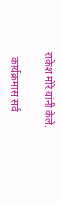राकेश मोरे यांनी केले.

  कार्यक्रमास सर्व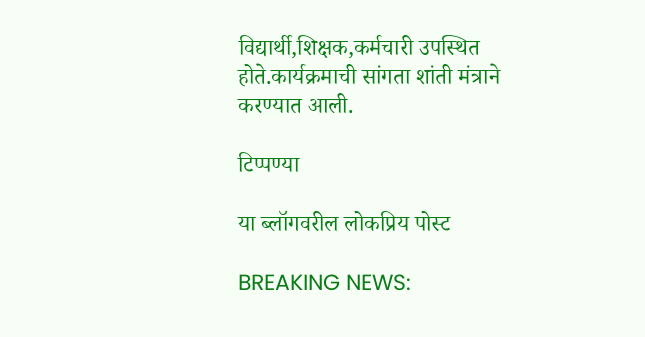विद्यार्थी,शिक्षक,कर्मचारी उपस्थित होते.कार्यक्रमाची सांगता शांती मंत्राने करण्यात आली.

टिप्पण्या

या ब्लॉगवरील लोकप्रिय पोस्ट

BREAKING NEWS: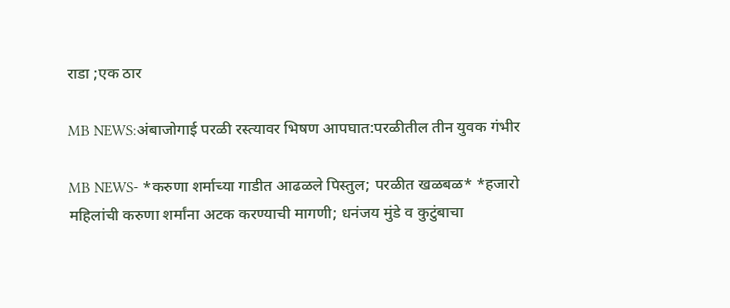राडा ;एक ठार

MB NEWS:अंबाजोगाई परळी रस्त्यावर भिषण आपघात:परळीतील तीन युवक गंभीर

MB NEWS- *करुणा शर्माच्या गाडीत आढळले पिस्तुल; परळीत खळबळ* *हजारो महिलांची करुणा शर्मांना अटक करण्याची मागणी; धनंजय मुंडे व कुटुंबाचा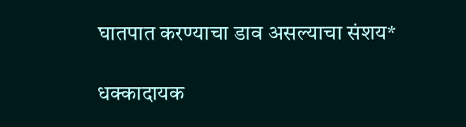घातपात करण्याचा डाव असल्याचा संशय*

धक्कादायक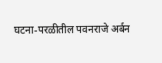घटना-परळीतील पवनराजे अर्बन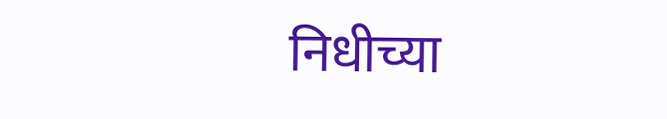निधीच्या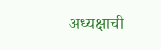अध्यक्षाची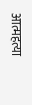आत्महत्या